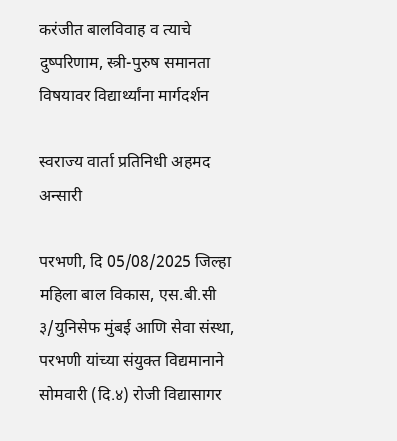करंजीत बालविवाह व त्याचे दुष्परिणाम, स्त्री-पुरुष समानता विषयावर विद्यार्थ्यांना मार्गदर्शन

स्वराज्य वार्ता प्रतिनिधी अहमद अन्सारी

परभणी, दि 05/08/2025 जिल्हा महिला बाल विकास, एस.बी.सी ३/युनिसेफ मुंबई आणि सेवा संस्था, परभणी यांच्या संयुक्त विद्यमानाने सोमवारी (दि.४) रोजी विद्यासागर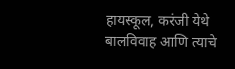हायस्कूल, करंजी येथे बालविवाह आणि त्याचे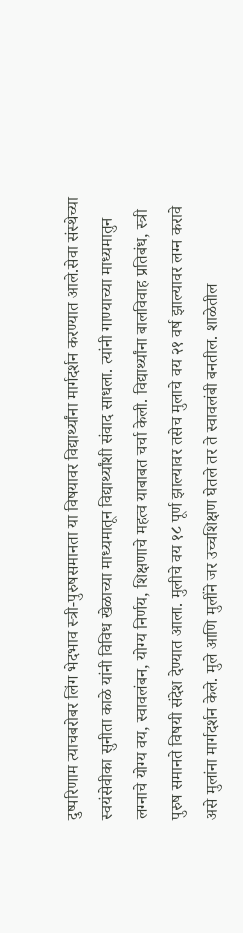दुष्परिणाम त्याचबरोबर लिंग भेदभाव स्त्री-पुरुषसमानता या विषयावर विद्यार्थ्यांना मार्गदर्शन करण्यात आले.सेवा संस्थेच्या स्वयंसेवीका सुनीता काळे यांनी विविध खेळाच्या माध्यमातून विद्यार्थ्यांशी संवाद साधला. त्यांनी गाण्याच्या माध्यमातुन लग्नाचे योग्य वय, स्वावलंबन, योग्य निर्णय, शिक्षणाचे महत्व याबाबत चर्चा केली. विद्यार्थ्यांना बालविवाह प्रतिबंध, स्त्री पुरुष समानते विषयी संदेश देण्यात आला. मुलीचे वय १८ पूर्ण झाल्यावर तसेच मुलाचे वय २१ वर्ष झाल्यावर लग्न करावे असे मुलांना मार्गदर्शन केले. मुले आणि मुलींने जर उच्चशिक्षण घेतले तर ते स्वावलंबी बनतील. शाळेतील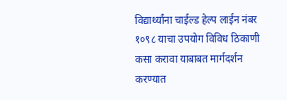विद्यार्थ्यांना चाईल्ड हेल्प लाईन नंबर १०९८ याचा उपयोग विविध ठिकाणी कसा करावा याबाबत मार्गदर्शन करण्यात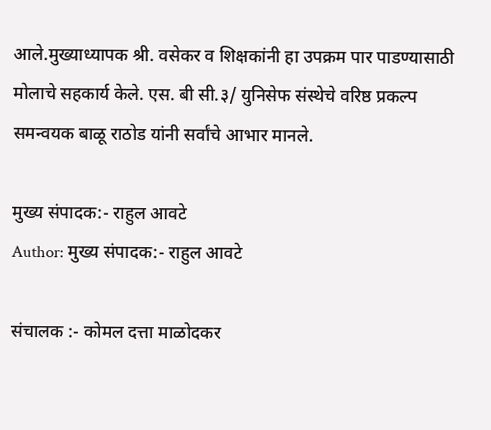आले.मुख्याध्यापक श्री. वसेकर व शिक्षकांनी हा उपक्रम पार पाडण्यासाठी मोलाचे सहकार्य केले. एस. बी सी.३/ युनिसेफ संस्थेचे वरिष्ठ प्रकल्प समन्वयक बाळू राठोड यांनी सर्वांचे आभार मानले.

मुख्य संपादक:- राहुल आवटे
Author: मुख्य संपादक:- राहुल आवटे

संचालक :- कोमल दत्ता माळोदकर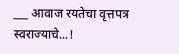___ आवाज रयतेचा वृत्तपत्र स्वराज्याचे...!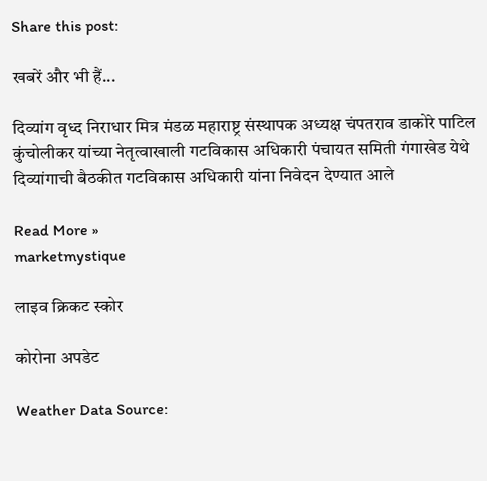Share this post:

खबरें और भी हैं...

दिव्यांग वृध्द निराधार मित्र मंडळ महाराष्ट्र संस्थापक अध्यक्ष चंपतराव डाकोरे पाटिल कुंचोलीकर यांच्या नेतृत्वाखाली गटविकास अधिकारी पंचायत समिती गंगाखेड येथे दिव्यांगाची बैठकीत गटविकास अधिकारी यांना निवेदन देण्यात आले

Read More »
marketmystique

लाइव क्रिकट स्कोर

कोरोना अपडेट

Weather Data Source: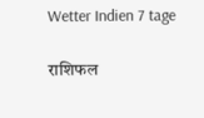Wetter Indien 7 tage

राशिफल